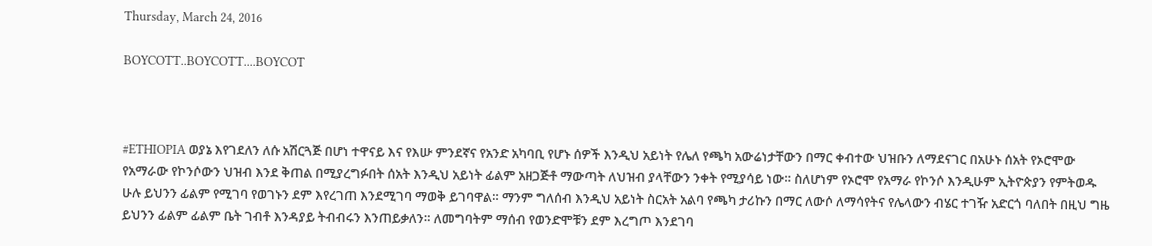Thursday, March 24, 2016

BOYCOTT..BOYCOTT....BOYCOT



#ETHIOPIA ወያኔ እየገደለን ለሱ አሽርጓጅ በሆነ ተዋናይ እና የእሡ ምንደኛና የአንድ አካባቢ የሆኑ ሰዎች እንዲህ አይነት የሌለ የጫካ አውሬነታቸውን በማር ቀብተው ህዝቡን ለማደናገር በአሁኑ ሰአት የኦሮሞው የአማራው የኮንሶውን ህዝብ እንደ ቅጠል በሚያረግፉበት ሰአት እንዲህ አይነት ፊልም አዘጋጅቶ ማውጣት ለህዝብ ያላቸውን ንቀት የሚያሳይ ነው። ስለሆነም የኦሮሞ የአማራ የኮንሶ እንዲሁም ኢትዮጵያን የምትወዱ ሁሉ ይህንን ፊልም የሚገባ የወገኑን ደም እየረገጠ እንደሚገባ ማወቅ ይገባዋል። ማንም ግለሰብ እንዲህ አይነት ስርአት አልባ የጫካ ታሪኩን በማር ለውሶ ለማሳየትና የሌላውን ብሄር ተገዥ አድርጎ ባለበት በዚህ ግዜ ይህንን ፊልም ፊልም ቤት ገብቶ እንዳያይ ትብብሩን እንጠይቃለን። ለመግባትም ማሰብ የወንድሞቹን ደም እረግጦ እንደገባ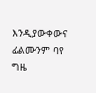እንዲያውቀውና ፊልሙንም ባየ ግዜ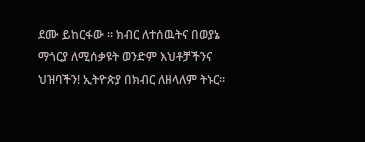ደሙ ይከርፋው ። ክብር ለተሰዉትና በወያኔ ማጎርያ ለሚሰቃዩት ወንድም እህቶቻችንና ህዝባችን! ኢትዮጵያ በክብር ለዘላለም ትኑር።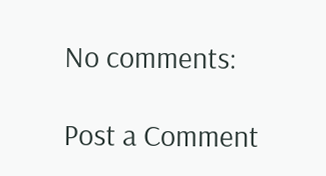No comments:

Post a Comment